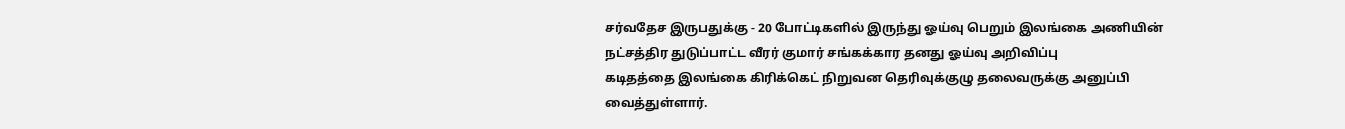சர்வதேச இருபதுக்கு - 20 போட்டிகளில் இருந்து ஓய்வு பெறும் இலங்கை அணியின்
நட்சத்திர துடுப்பாட்ட வீரர் குமார் சங்கக்கார தனது ஓய்வு அறிவிப்பு
கடிதத்தை இலங்கை கிரிக்கெட் நிறுவன தெரிவுக்குழு தலைவருக்கு அனுப்பி
வைத்துள்ளார்.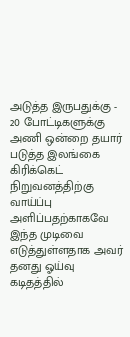அடுத்த இருபதுக்கு - 20 போட்டிகளுக்கு அணி ஒன்றை தயார் படுத்த இலங்கை
கிரிக்கெட் நிறுவனத்திற்கு வாய்ப்பு அளிப்பதற்காகவே இந்த முடிவை
எடுத்துள்ளதாக அவர் தனது ஓய்வு கடிதத்தில்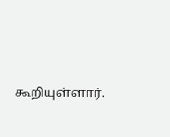கூறியுள்ளார்.